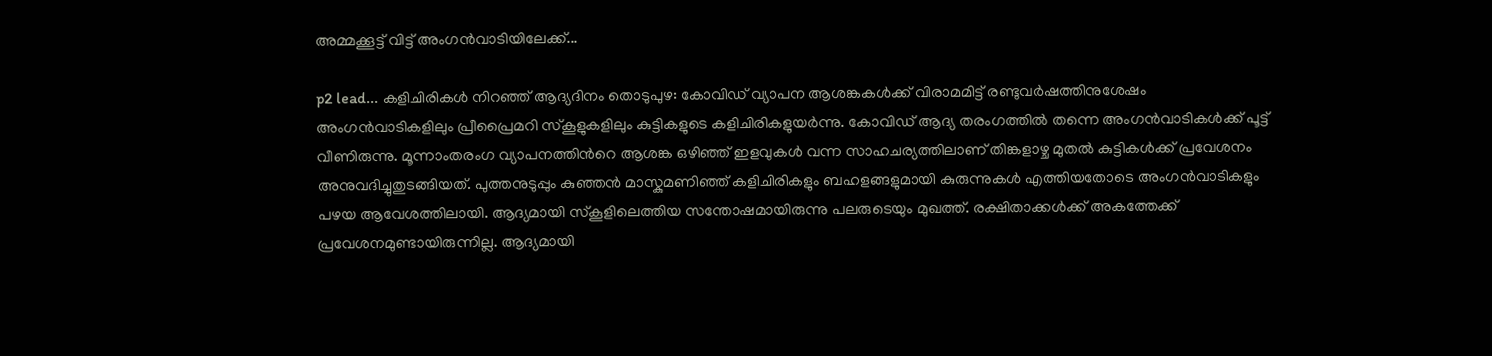അമ്മക്കൂട്ട് വിട്ട് അംഗൻവാടിയിലേക്ക്...

p2 lead... കളിചിരികൾ നിറഞ്ഞ് ആദ്യദിനം തൊടുപുഴ: കോവിഡ് വ്യാപന ആശങ്കകൾക്ക് വിരാമമിട്ട് രണ്ടുവർഷത്തിനുശേഷം അംഗൻവാടികളിലും പ്രീപ്രൈമറി സ്കൂളുകളിലും കുട്ടികളുടെ കളിചിരികളുയർന്നു. കോവിഡ് ആദ്യ തരംഗത്തിൽ തന്നെ അംഗൻവാടികൾക്ക് പൂട്ട് വീണിരുന്നു. മൂന്നാംതരംഗ വ്യാപനത്തിന്‍റെ ആശങ്ക ഒഴിഞ്ഞ് ഇളവുകൾ വന്ന സാഹചര്യത്തിലാണ് തിങ്കളാഴ്ച മുതൽ കുട്ടികൾക്ക് പ്രവേശനം അനുവദിച്ചുതുടങ്ങിയത്. പുത്തനുടുപ്പും കുഞ്ഞൻ മാസ്കുമണിഞ്ഞ് കളിചിരികളും ബഹളങ്ങളുമായി കുരുന്നുകൾ എത്തിയതോടെ അംഗൻവാടികളും പഴയ ആവേശത്തിലായി. ആദ്യമായി സ്കൂളിലെത്തിയ സന്തോഷമായിരുന്നു പലരുടെയും മുഖത്ത്. രക്ഷിതാക്കൾക്ക് അകത്തേക്ക് പ്രവേശനമുണ്ടായിരുന്നില്ല. ആദ്യമായി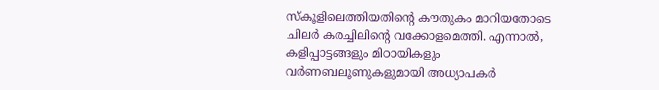സ്കൂളിലെത്തിയതിന്‍റെ കൗതുകം മാറിയതോടെ ചിലർ കരച്ചിലിന്‍റെ വക്കോളമെത്തി. എന്നാൽ, കളിപ്പാട്ടങ്ങളും മിഠായികളും വർണബലൂണുകളുമായി അധ്യാപകർ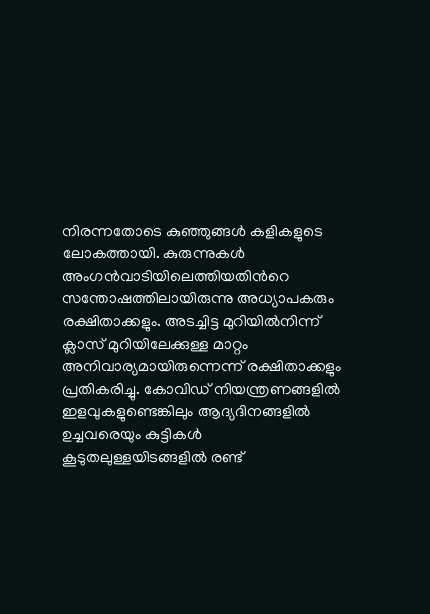നിരന്നതോടെ കുഞ്ഞുങ്ങൾ കളികളുടെ ലോകത്തായി. കുരുന്നുകൾ അംഗൻവാടിയിലെത്തിയതിന്‍റെ സന്തോഷത്തിലായിരുന്നു അധ്യാപകരും രക്ഷിതാക്കളും. അടച്ചിട്ട മുറിയിൽനിന്ന് ക്ലാസ് മുറിയിലേക്കുള്ള മാറ്റം അനിവാര്യമായിരുന്നെന്ന് രക്ഷിതാക്കളും പ്രതികരിച്ചു. കോവിഡ് നിയന്ത്രണങ്ങളിൽ ഇളവുകളുണ്ടെങ്കിലും ആദ്യദിനങ്ങളിൽ ഉച്ചവരെയും കുട്ടികൾ കൂടുതലുള്ളയിടങ്ങളിൽ രണ്ട്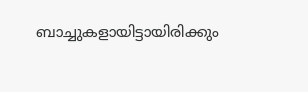ബാച്ചുകളായിട്ടായിരിക്കും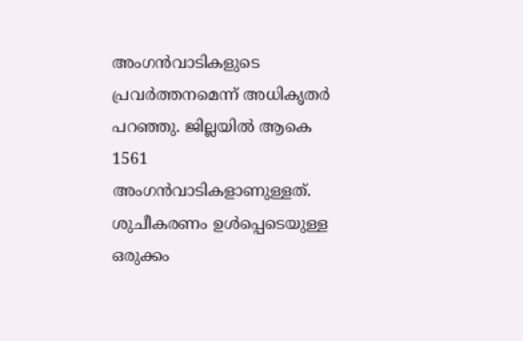അംഗൻവാടികളുടെ പ്രവർത്തനമെന്ന് അധികൃതർ പറഞ്ഞു. ജില്ലയിൽ ആകെ 1561 അംഗൻവാടികളാണുള്ളത്. ശുചീകരണം ഉൾപ്പെടെയുള്ള ഒരുക്കം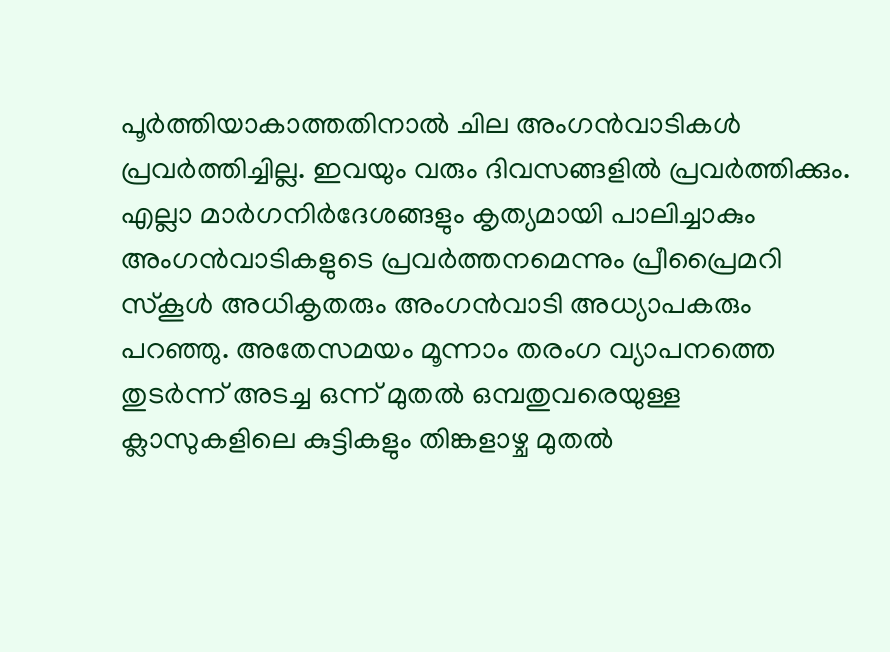പൂർത്തിയാകാത്തതിനാൽ ചില അംഗൻവാടികൾ പ്രവർത്തിച്ചില്ല. ഇവയും വരും ദിവസങ്ങളിൽ പ്രവർത്തിക്കും. എല്ലാ മാർഗനിർദേശങ്ങളും കൃത്യമായി പാലിച്ചാകും അംഗൻവാടികളുടെ പ്രവർത്തനമെന്നും പ്രീപ്രൈമറി സ്കൂൾ അധികൃതരും അംഗൻവാടി അധ്യാപകരും പറഞ്ഞു. അതേസമയം മൂന്നാം തരംഗ വ്യാപനത്തെ തുടർന്ന് അടച്ച ഒന്ന് മുതൽ ഒമ്പതുവരെയുള്ള ക്ലാസുകളിലെ കുട്ടികളും തിങ്കളാഴ്ച മുതൽ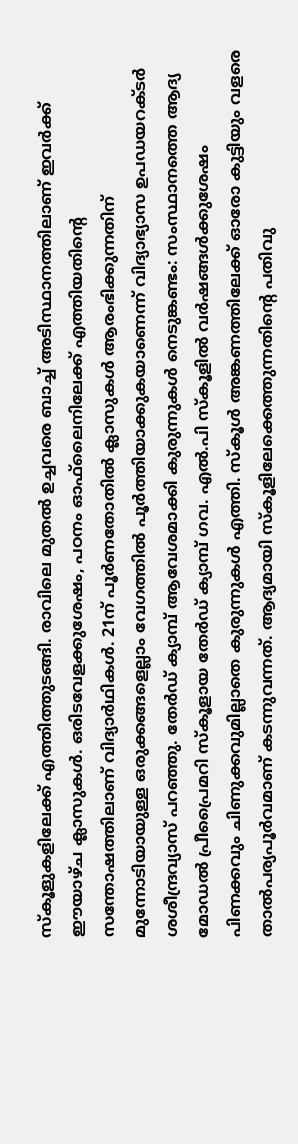സ്കൂളുകളിലേക്ക് എത്തിത്തുടങ്ങി. രാവിലെ മുതൽ ഉച്ചവരെ ബാച്ച് അടിസ്ഥാനത്തിലാണ് ഇവർക്ക് ഈയാഴ്ച ക്ലാസുകൾ. ഒരിടവേളക്കുശേഷം, പഠനം ഓഫ്‌ലൈനിലേക്ക് എത്തിയതിന്‍റെ സന്തോഷത്തിലാണ് വിദ്യാർഥികൾ. 21ന് പൂർണതോതിൽ ക്ലാസുകൾ ആരംഭിക്കുന്നതിന് മുന്നോടിയായുള്ള ഒരുക്കങ്ങളെല്ലാം വേഗത്തിൽ പൂർത്തിയാക്കുകയാണെന്ന് വിദ്യാഭ്യാസ ഉപഡയറക്ടർ ശശീന്ദ്രവ്യാസ് പറഞ്ഞു. തേര്‍ഡ് ക്യാമ്പ് ആവേശമാക്കി കുരുന്നുകൾ നെടുങ്കണ്ടം: സംസ്ഥാനത്തെ ആദ്യ മോഡല്‍ പ്രീപ്രൈമറി സ്‌കൂളായ തേര്‍ഡ് ക്യാമ്പ് ഗവ. എല്‍.പി സ്‌കൂളില്‍ വര്‍ഷങ്ങള്‍ക്കുശേഷം പിണക്കവും ചിണുക്കവുമില്ലാതെ കുരുന്നുകള്‍ എത്തി. സ്‌കൂള്‍ അങ്കണത്തിലേക്ക് ഓരോ കുട്ടിയും വളരെ താല്‍പര്യപൂര്‍വമാണ് കടന്നുവന്നത്. ആദ്യമായി സ്‌കൂളിലേക്കെത്തുന്നതിന്‍റെ പതിവു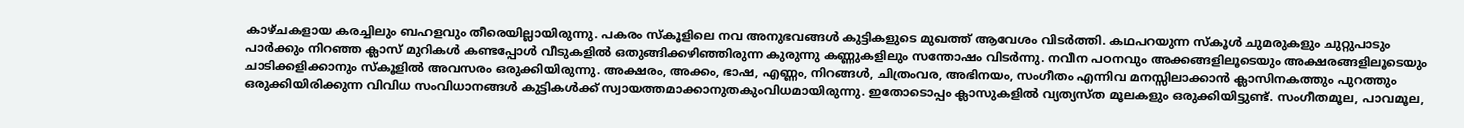കാഴ്ചകളായ കരച്ചിലും ബഹളവും തീരെയില്ലായിരുന്നു. പകരം സ്‌കൂളിലെ നവ അനുഭവങ്ങള്‍ കുട്ടികളുടെ മുഖത്ത് ആവേശം വിടര്‍ത്തി. കഥപറയുന്ന സ്‌കൂള്‍ ചുമരുകളും ചുറ്റുപാടും പാര്‍ക്കും നിറഞ്ഞ ക്ലാസ് മുറികള്‍ കണ്ടപ്പോള്‍ വീടുകളില്‍ ഒതുങ്ങിക്കഴിഞ്ഞിരുന്ന കുരുന്നു കണ്ണുകളിലും സന്തോഷം വിടർന്നു. നവീന പഠനവും അക്കങ്ങളിലൂടെയും അക്ഷരങ്ങളിലൂടെയും ചാടിക്കളിക്കാനും സ്‌കൂളില്‍ അവസരം ഒരുക്കിയിരുന്നു. അക്ഷരം, അക്കം, ഭാഷ, എണ്ണം, നിറങ്ങള്‍, ചിത്രംവര, അഭിനയം, സംഗീതം എന്നിവ മനസ്സിലാക്കാൻ ക്ലാസിനകത്തും പുറത്തും ഒരുക്കിയിരിക്കുന്ന വിവിധ സംവിധാനങ്ങള്‍ കുട്ടികള്‍ക്ക് സ്വായത്തമാക്കാനുതകുംവിധമായിരുന്നു. ഇതോടൊപ്പം ക്ലാസുകളില്‍ വ്യത്യസ്ത മൂലകളും ഒരുക്കിയിട്ടുണ്ട്. സംഗീതമൂല, പാവമൂല,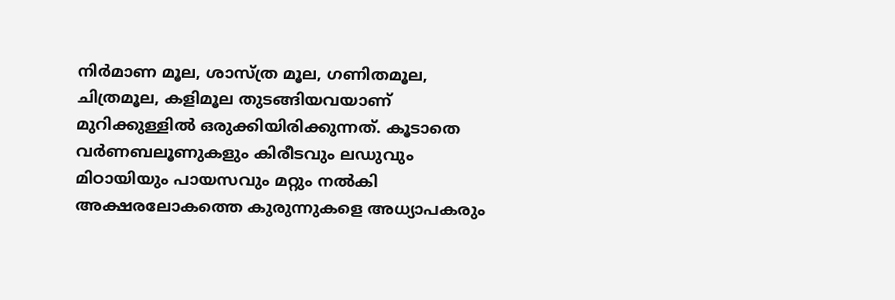നിര്‍മാണ മൂല, ശാസ്ത്ര മൂല, ഗണിതമൂല, ചിത്രമൂല, കളിമൂല തുടങ്ങിയവയാണ് മുറിക്കുള്ളില്‍ ഒരുക്കിയിരിക്കുന്നത്. കൂടാതെ വര്‍ണബലൂണുകളും കിരീടവും ലഡുവും മിഠായിയും പായസവും മറ്റും നല്‍കി അക്ഷരലോകത്തെ കുരുന്നുകളെ അധ്യാപകരും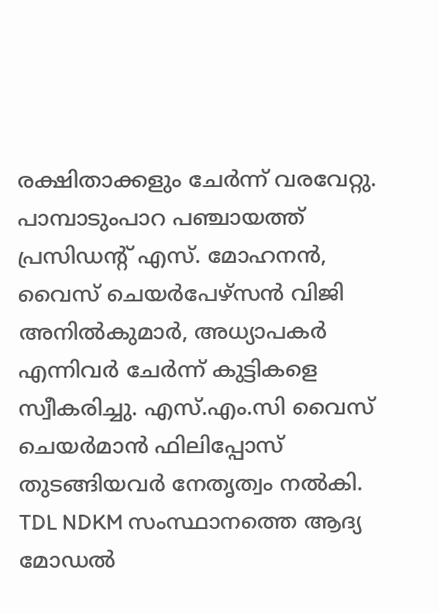രക്ഷിതാക്കളും ചേര്‍ന്ന് വരവേറ്റു. പാമ്പാടുംപാറ പഞ്ചായത്ത് പ്രസിഡന്‍റ് എസ്. മോഹനന്‍, വൈസ് ചെയര്‍പേഴ്‌സൻ വിജി അനില്‍കുമാര്‍, അധ്യാപകര്‍ എന്നിവര്‍ ചേര്‍ന്ന് കുട്ടികളെ സ്വീകരിച്ചു. എസ്.എം.സി വൈസ് ചെയര്‍മാന്‍ ഫിലിപ്പോസ് തുടങ്ങിയവര്‍ നേതൃത്വം നല്‍കി. TDL NDKM സംസ്ഥാനത്തെ ആദ്യ മോഡല്‍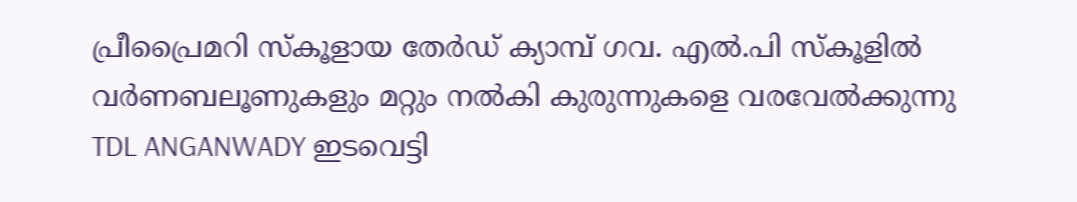പ്രീപ്രൈമറി സ്‌കൂളായ തേര്‍ഡ് ക്യാമ്പ് ഗവ. എല്‍.പി സ്‌കൂളില്‍ വര്‍ണബലൂണുകളും മറ്റും നല്‍കി കുരുന്നുകളെ വരവേല്‍ക്കുന്നു TDL ANGANWADY ഇടവെട്ടി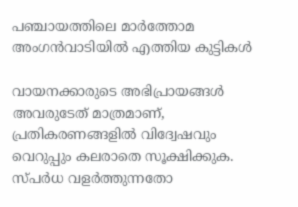പഞ്ചായത്തിലെ മാർത്തോമ അംഗൻവാടിയിൽ എത്തിയ കുട്ടികൾ

വായനക്കാരുടെ അഭിപ്രായങ്ങള്‍ അവരുടേത് മാത്രമാണ്, പ്രതികരണങ്ങളിൽ വിദ്വേഷവും വെറുപ്പും കലരാതെ സൂക്ഷിക്കുക. സ്പർധ വളർത്തുന്നതോ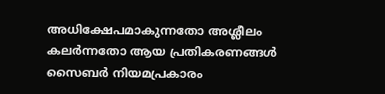അധിക്ഷേപമാകുന്നതോ അശ്ലീലം കലർന്നതോ ആയ പ്രതികരണങ്ങൾ സൈബർ നിയമപ്രകാരം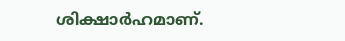ശിക്ഷാർഹമാണ്.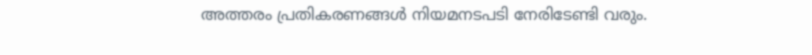അത്തരം പ്രതികരണങ്ങൾ നിയമനടപടി നേരിടേണ്ടി വരും.